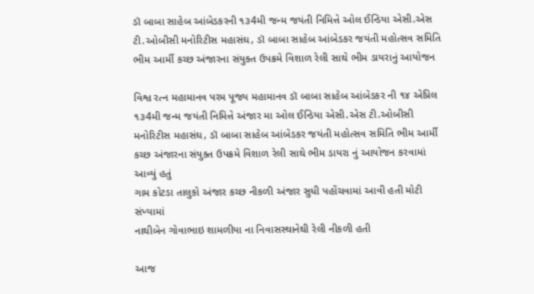ડૉ બાબા સાહેબ આંબેડકરની ૧૩4મી જન્મ જયંતી નિમિત્તે ઓલ ઈન્ડિયા એસી.એસ ટી.ઓબીસી મનોરિટીસ મહાસંઘ, ડૉ બાબા સાહેબ આંબેડકર જયંતી મહોત્સવ સમિતિ ભીમ આર્મી કચ્છ અંજારના સંયુક્ત ઉપક્રમે વિશાળ રેલી સાથે ભીમ ડાયરાનું આયોજન

વિશ્વ રત્ન મહામાનવ પરમ પૂજ્ય મહામાનવ ડૉ બાબા સાહેબ આંબેડકર ની ૧૪ એપ્રિલ ૧૩4મી જન્મ જયંતી નિમિત્તે અંજાર મા ઓલ ઈન્ડિયા એસી.એસ ટી.ઓબીસી મનોરિટીસ મહાસંઘ, ડૉ બાબા સાહેબ આંબેડકર જયંતી મહોત્સવ સમિતિ ભીમ આર્મી કચ્છ અંજારના સંયુક્ત ઉપક્રમે વિશાળ રેલી સાથે ભીમ ડાયરા નું આયોજન કરવામાં આવ્યું હતું
ગામ કોટડા તાલુકો અંજાર કચ્છ નીકળી અંજાર સુધી પહોંચવામાં આવી હતી મોટી સંખ્યામાં
નાથીબેન ગોવાભાઇ શામળીયા ના નિવાસસ્થાનેથી રેલી નીકળી હતી

આજ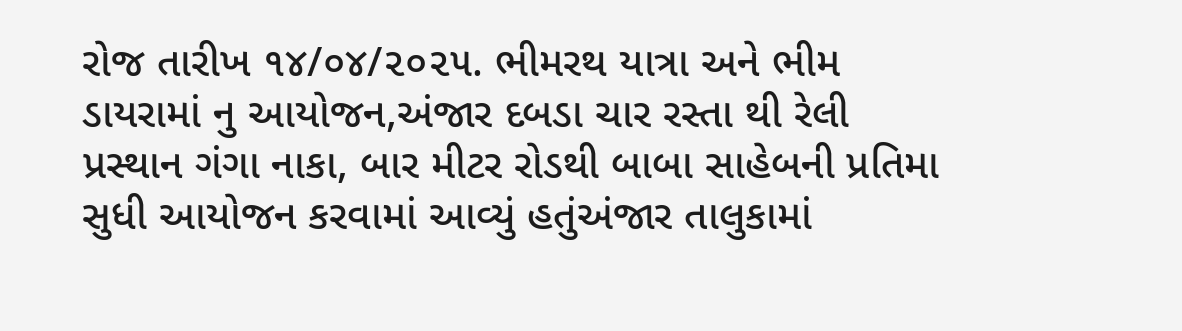રોજ તારીખ ૧૪/૦૪/૨૦૨૫. ભીમરથ યાત્રા અને ભીમ ડાયરામાં નુ આયોજન,અંજાર દબડા ચાર રસ્તા થી રેલી પ્રસ્થાન ગંગા નાકા, બાર મીટર રોડથી બાબા સાહેબની પ્રતિમા સુધી આયોજન કરવામાં આવ્યું હતુંઅંજાર તાલુકામાં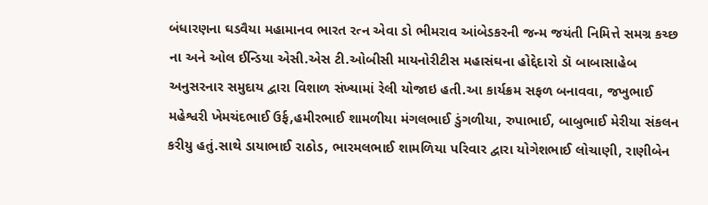બંધારણના ઘડવૈયા મહામાનવ ભારત રત્ન એવા ડો ભીમરાવ આંબેડકરની જન્મ જયંતી નિમિત્તે સમગ્ર કચ્છ ના અને ઓલ ઈન્ડિયા એસી.એસ ટી.ઓબીસી માયનોરીટીસ મહાસંઘના હોદ્દેદારો ડૉ બાબાસાહેબ અનુસરનાર સમુદાય દ્વારા વિશાળ સંખ્યામાં રેલી યોજાઇ હતી.આ કાર્યક્રમ સફળ બનાવવા, જખુભાઈ મહેશ્વરી ખેમચંદભાઈ ઉર્ફ,હમીરભાઈ શામળીયા મંગલભાઈ ડુંગળીયા, રુપાભાઈ, બાબુભાઈ મેરીયા સંકલન કરીયુ હતું.સાથે ડાયાભાઈ રાઠોડ, ભારમલભાઈ શામળિયા પરિવાર દ્વારા યોગેશભાઈ લોચાણી, રાણીબેન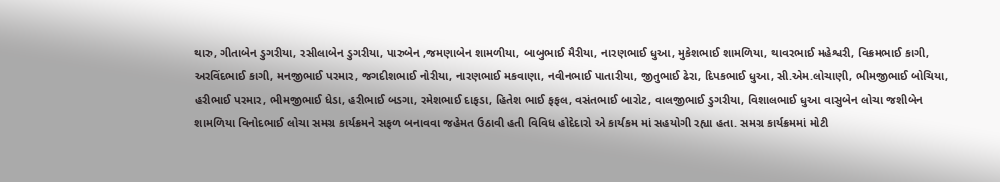થારુ, ગીતાબેન ડુગરીયા, રસીલાબેન ડુગરીયા, પારુબેન ,જમણાબેન શામળીયા, બાબુભાઈ મૈરીયા, નારણભાઈ ધુઆ, મુકેશભાઈ શામળિયા, થાવરભાઈ મહેશ્વરી, વિક્રમભાઈ કાગી, અરવિંદભાઈ કાગી, મનજીભાઈ પરમાર, જગદીશભાઈ નોરીયા, નારણભાઈ મકવાણા, નવીનભાઈ પાતારીયા, જીતુભાઈ ઢેરા, દિપકભાઈ ધુઆ, સી.એમ.લોચાણી, ભીમજીભાઈ બોચિયા, હરીભાઈ પરમાર, ભીમજીભાઈ ધેડા, હરીભાઈ બડગા, રમેશભાઈ દાફડા, હિતેશ ભાઈ ફફલ, વસંતભાઈ બારોટ, વાલજીભાઈ ડુગરીયા, વિશાલભાઈ ધુઆ વાસુબેન લોચા જશીબેન શામળિયા વિનોદભાઈ લોચા સમગ્ર કાર્યક્રમને સફળ બનાવવા જહેમત ઉઠાવી હતી વિવિધ હોદેદારો એ કાર્યકમ માં સહયોગી રહ્યા હતા. સમગ્ર કાર્યક્રમમાં મોટી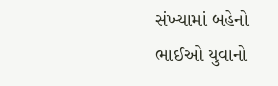સંખ્યામાં બહેનો ભાઈઓ યુવાનો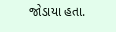જોડાયા હતા.